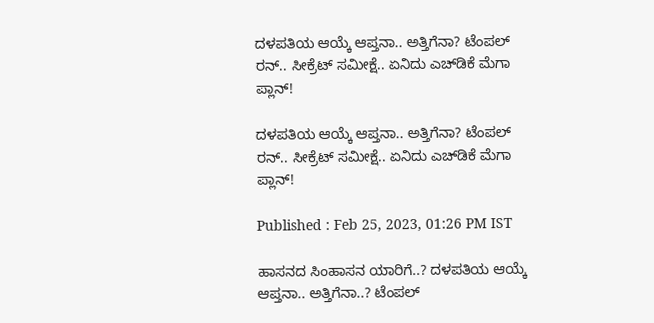ದಳಪತಿಯ ಆಯ್ಕೆ ಆಪ್ತನಾ.. ಅತ್ತಿಗೆನಾ? ಟೆಂಪಲ್ ರನ್.. ಸೀಕ್ರೆಟ್ ಸಮೀಕ್ಷೆ.. ಏನಿದು ಎಚ್‌ಡಿಕೆ ಮೆಗಾ ಪ್ಲಾನ್!

ದಳಪತಿಯ ಆಯ್ಕೆ ಆಪ್ತನಾ.. ಅತ್ತಿಗೆನಾ? ಟೆಂಪಲ್ ರನ್.. ಸೀಕ್ರೆಟ್ ಸಮೀಕ್ಷೆ.. ಏನಿದು ಎಚ್‌ಡಿಕೆ ಮೆಗಾ ಪ್ಲಾನ್!

Published : Feb 25, 2023, 01:26 PM IST

ಹಾಸನದ ಸಿಂಹಾಸನ ಯಾರಿಗೆ..? ದಳಪತಿಯ ಆಯ್ಕೆ ಆಪ್ತನಾ.. ಅತ್ತಿಗೆನಾ..? ಟೆಂಪಲ್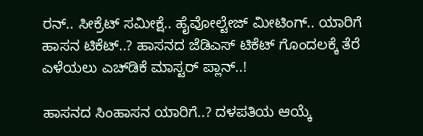ರನ್.. ಸೀಕ್ರೆಟ್ ಸಮೀಕ್ಷೆ.. ಹೈವೋಲ್ಟೇಜ್ ಮೀಟಿಂಗ್.. ಯಾರಿಗೆ ಹಾಸನ ಟಿಕೆಟ್..? ಹಾಸನದ ಜೆಡಿಎಸ್ ಟಿಕೆಟ್ ಗೊಂದಲಕ್ಕೆ ತೆರೆ ಎಳೆಯಲು ಎಚ್‌ಡಿಕೆ ಮಾಸ್ಟರ್ ಪ್ಲಾನ್..!

ಹಾಸನದ ಸಿಂಹಾಸನ ಯಾರಿಗೆ..? ದಳಪತಿಯ ಆಯ್ಕೆ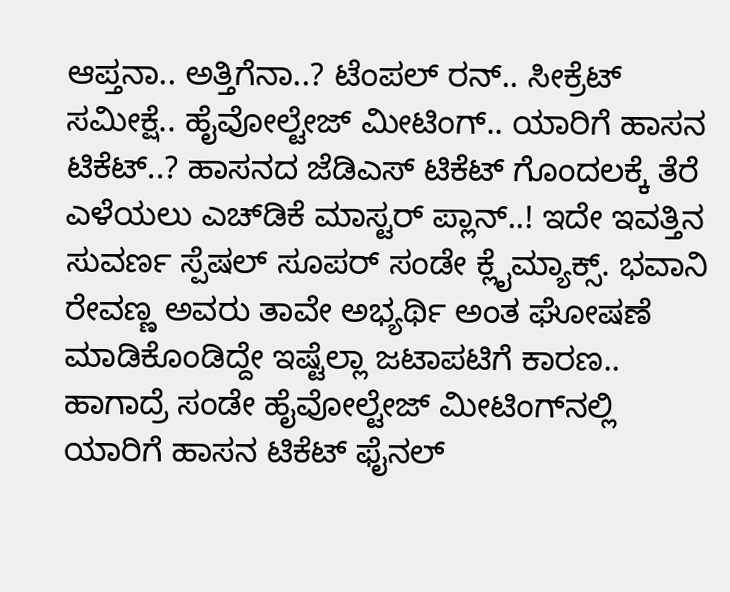ಆಪ್ತನಾ.. ಅತ್ತಿಗೆನಾ..? ಟೆಂಪಲ್ ರನ್.. ಸೀಕ್ರೆಟ್ ಸಮೀಕ್ಷೆ.. ಹೈವೋಲ್ಟೇಜ್ ಮೀಟಿಂಗ್.. ಯಾರಿಗೆ ಹಾಸನ ಟಿಕೆಟ್..? ಹಾಸನದ ಜೆಡಿಎಸ್ ಟಿಕೆಟ್ ಗೊಂದಲಕ್ಕೆ ತೆರೆ ಎಳೆಯಲು ಎಚ್‌ಡಿಕೆ ಮಾಸ್ಟರ್ ಪ್ಲಾನ್..! ಇದೇ ಇವತ್ತಿನ ಸುವರ್ಣ ಸ್ಪೆಷಲ್ ಸೂಪರ್ ಸಂಡೇ ಕ್ಲೈಮ್ಯಾಕ್ಸ್. ಭವಾನಿ ರೇವಣ್ಣ ಅವರು ತಾವೇ ಅಭ್ಯರ್ಥಿ ಅಂತ ಘೋಷಣೆ ಮಾಡಿಕೊಂಡಿದ್ದೇ ಇಷ್ಟೆಲ್ಲಾ ಜಟಾಪಟಿಗೆ ಕಾರಣ.. ಹಾಗಾದ್ರೆ ಸಂಡೇ ಹೈವೋಲ್ಟೇಜ್ ಮೀಟಿಂಗ್‌ನಲ್ಲಿ ಯಾರಿಗೆ ಹಾಸನ ಟಿಕೆಟ್ ಫೈನಲ್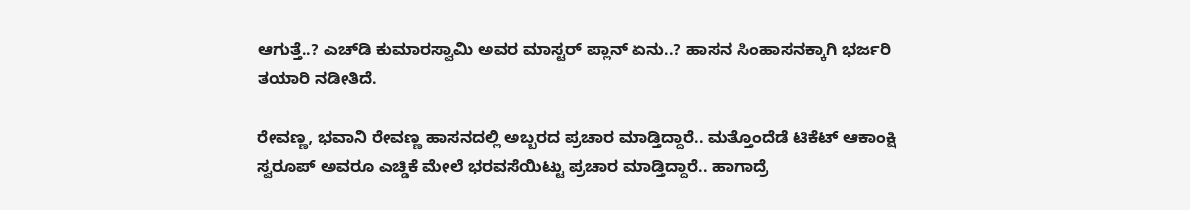ಆಗುತ್ತೆ..? ಎಚ್‌ಡಿ ಕುಮಾರಸ್ವಾಮಿ ಅವರ ಮಾಸ್ಟರ್ ಪ್ಲಾನ್ ಏನು..? ಹಾಸನ ಸಿಂಹಾಸನಕ್ಕಾಗಿ ಭರ್ಜರಿ ತಯಾರಿ ನಡೀತಿದೆ.

ರೇವಣ್ಣ, ಭವಾನಿ ರೇವಣ್ಣ ಹಾಸನದಲ್ಲಿ ಅಬ್ಬರದ ಪ್ರಚಾರ ಮಾಡ್ತಿದ್ದಾರೆ.. ಮತ್ತೊಂದೆಡೆ ಟಿಕೆಟ್ ಆಕಾಂಕ್ಷಿ ಸ್ವರೂಪ್ ಅವರೂ ಎಚ್ಡಿಕೆ ಮೇಲೆ ಭರವಸೆಯಿಟ್ಟು ಪ್ರಚಾರ ಮಾಡ್ತಿದ್ದಾರೆ.. ಹಾಗಾದ್ರೆ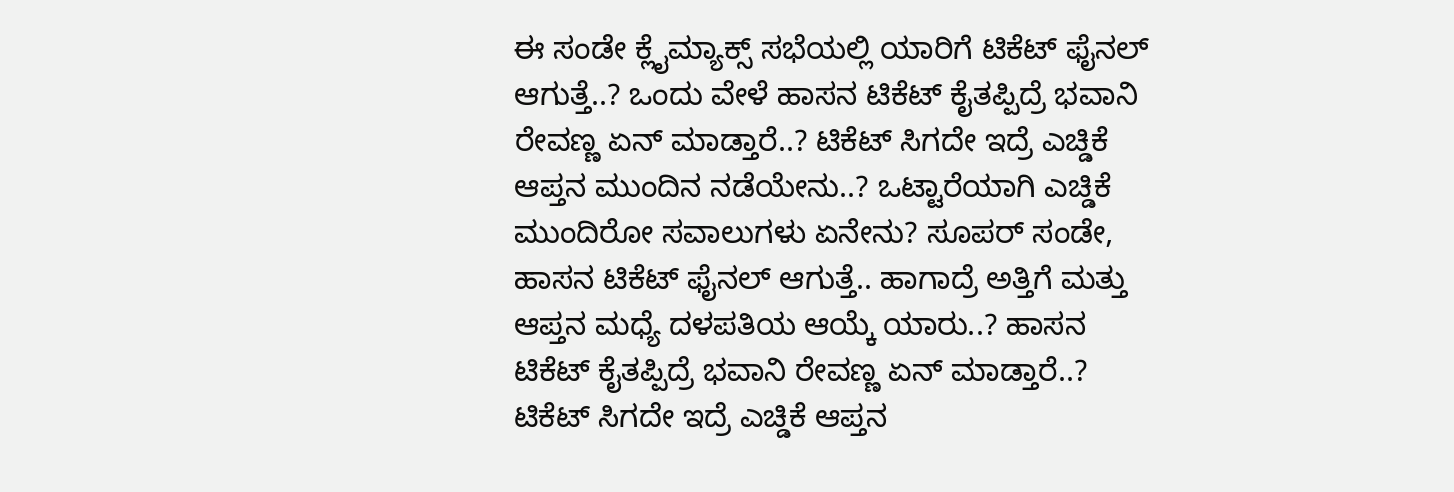ಈ ಸಂಡೇ ಕ್ಲೈಮ್ಯಾಕ್ಸ್ ಸಭೆಯಲ್ಲಿ ಯಾರಿಗೆ ಟಿಕೆಟ್ ಫೈನಲ್ ಆಗುತ್ತೆ..? ಒಂದು ವೇಳೆ ಹಾಸನ ಟಿಕೆಟ್ ಕೈತಪ್ಪಿದ್ರೆ ಭವಾನಿ ರೇವಣ್ಣ ಏನ್ ಮಾಡ್ತಾರೆ..? ಟಿಕೆಟ್ ಸಿಗದೇ ಇದ್ರೆ ಎಚ್ಡಿಕೆ ಆಪ್ತನ ಮುಂದಿನ ನಡೆಯೇನು..? ಒಟ್ಟಾರೆಯಾಗಿ ಎಚ್ಡಿಕೆ ಮುಂದಿರೋ ಸವಾಲುಗಳು ಏನೇನು? ಸೂಪರ್ ಸಂಡೇ, ಹಾಸನ ಟಿಕೆಟ್ ಫೈನಲ್ ಆಗುತ್ತೆ.. ಹಾಗಾದ್ರೆ ಅತ್ತಿಗೆ ಮತ್ತು ಆಪ್ತನ ಮಧ್ಯೆ ದಳಪತಿಯ ಆಯ್ಕೆ ಯಾರು..? ಹಾಸನ ಟಿಕೆಟ್ ಕೈತಪ್ಪಿದ್ರೆ ಭವಾನಿ ರೇವಣ್ಣ ಏನ್ ಮಾಡ್ತಾರೆ..? ಟಿಕೆಟ್ ಸಿಗದೇ ಇದ್ರೆ ಎಚ್ಡಿಕೆ ಆಪ್ತನ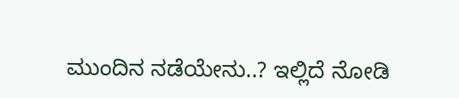ಮುಂದಿನ ನಡೆಯೇನು..? ಇಲ್ಲಿದೆ ನೋಡಿ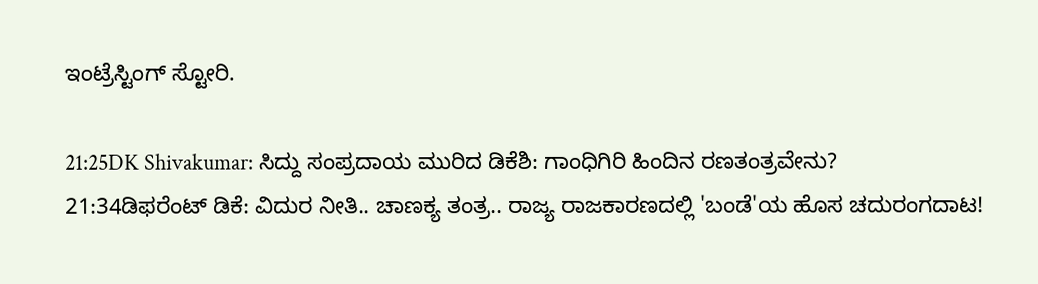ಇಂಟ್ರೆಸ್ಟಿಂಗ್ ಸ್ಟೋರಿ.

21:25DK Shivakumar: ಸಿದ್ದು ಸಂಪ್ರದಾಯ ಮುರಿದ ಡಿಕೆಶಿ: ಗಾಂಧಿಗಿರಿ ಹಿಂದಿನ ರಣತಂತ್ರವೇನು?
21:34ಡಿಫರೆಂಟ್ ಡಿಕೆ: ವಿದುರ ನೀತಿ.. ಚಾಣಕ್ಯ ತಂತ್ರ.. ರಾಜ್ಯ ರಾಜಕಾರಣದಲ್ಲಿ 'ಬಂಡೆ'ಯ ಹೊಸ ಚದುರಂಗದಾಟ!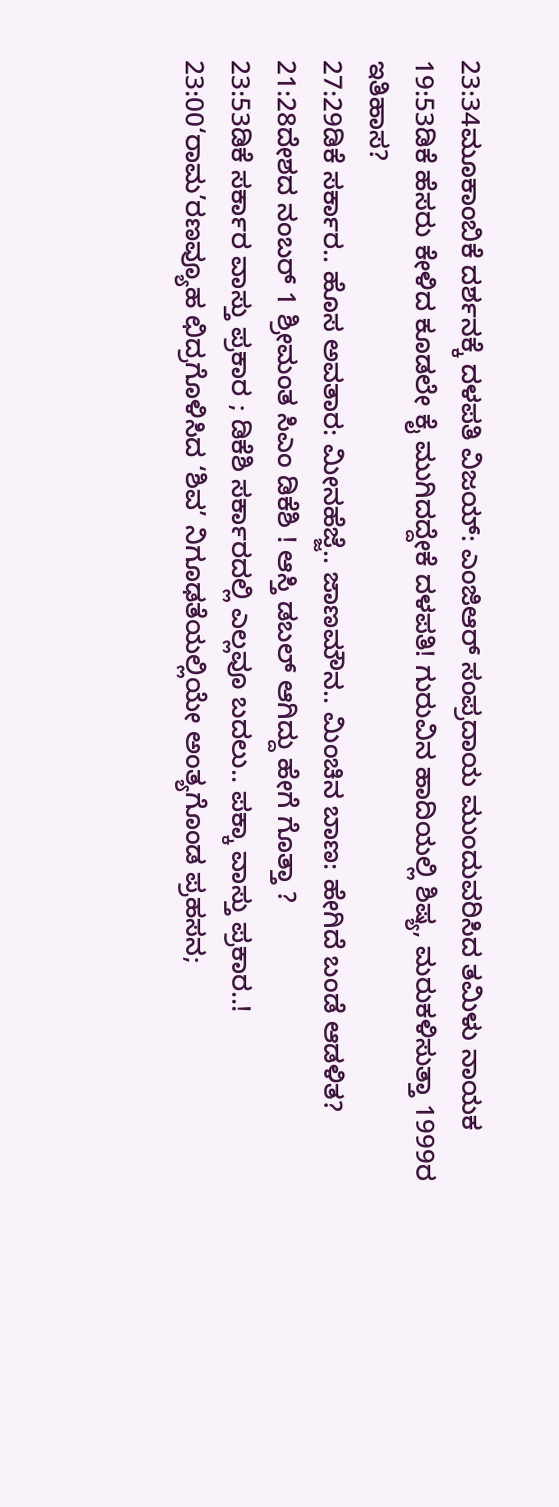23:34ಮೂಕಾಂಬಿಕೆ ದರ್ಶನಕ್ಕೆ ದಳಪತಿ ವಿಜಯ್: ಎಂಜಿಆರ್‌ ಸಂಪ್ರದಾಯ ಮುಂದುವರಿಸಿದ ತಮಿಳು ನಾಯಕ
19:53ಡಿಕೆ ಹೆಸರು ಕೇಳಿದ ಕೂಡಲೇ ಕೈ ಮುಗಿದದ್ದೇಕೆ ದಳಪತಿ! ಗುರುವಿನ ಹಾದಿಯಲ್ಲಿ ಶಿಷ್ಯ, ಮರುಕಳಿಸುತ್ತಾ 1999ರ ಇತಿಹಾಸ?
27:29ಡಿಕೆ ಸರ್ಕಾರ.. ಹೊಸ ಅವತಾರ: ಮೀನಹೆಜ್ಜೆ.. ಜಾಣಮೌನ.. ಮಿಂಚಿನ ಬಾಣ: ಹೇಗಿದೆ ಬಂಡೆ ಆಡಳಿತ?
21:28ದೇಶದ ನಂಬರ್ 1 ಶ್ರೀಮಂತ ಸಿಎಂ ಡಿಕೆಶಿ ! ಆಸ್ತಿ ಡಬಲ್ ಆಗಿದ್ದು ಹೇಗೆ ಗೊತ್ತಾ ?
23:53ಡಿಕೆ ಸರ್ಕಾರ ವಾಸ್ತು ಪ್ರಕಾರ ; ಡಿಕೆಶಿ ಸರ್ಕಾರದಲ್ಲಿ ಎಲ್ಲವೂ ಬದಲು.. ಪಕ್ಕಾ ವಾಸ್ತು ಪ್ರಕಾರ..!
23:00‘ರಾಮ’ರಣವ್ಯೂಹ ಛಿದ್ರಗೊಳಿಸಿದ ‘ಶಿವ’ ನಿಗೂಢತೆಯಲ್ಲಿಯೇ ಅಂತ್ಯಗೊಂಡ ಪ್ರಹಸನ;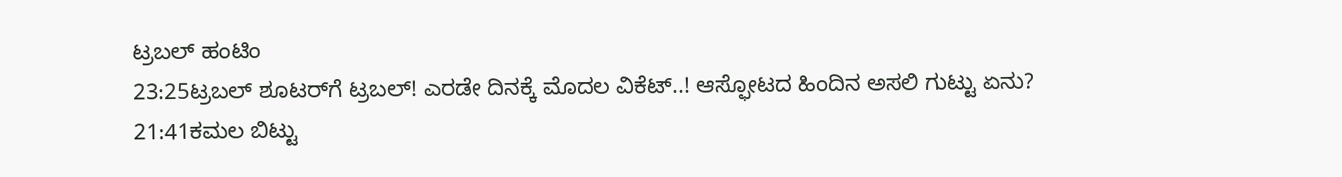ಟ್ರಬಲ್ ಹಂಟಿಂ
23:25ಟ್ರಬಲ್ ಶೂಟರ್‌ಗೆ ಟ್ರಬಲ್! ಎರಡೇ ದಿನಕ್ಕೆ ಮೊದಲ ವಿಕೆಟ್..! ಆಸ್ಫೋಟದ ಹಿಂದಿನ ಅಸಲಿ ಗುಟ್ಟು ಏನು?
21:41ಕಮಲ ಬಿಟ್ಟು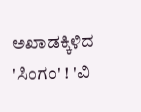ಅಖಾಡಕ್ಕಿಳಿದ 'ಸಿಂಗಂ' ! 'ವಿ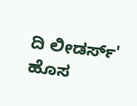ದಿ ಲೀಡರ್ಸ್' ಹೊಸ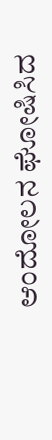ಆಂದೋಲನ ಘೋಷಿಸಿದ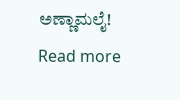ಅಣ್ಣಾಮಲೈ!
Read more